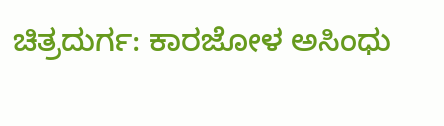ಚಿತ್ರದುರ್ಗ: ಕಾರಜೋಳ ಅಸಿಂಧು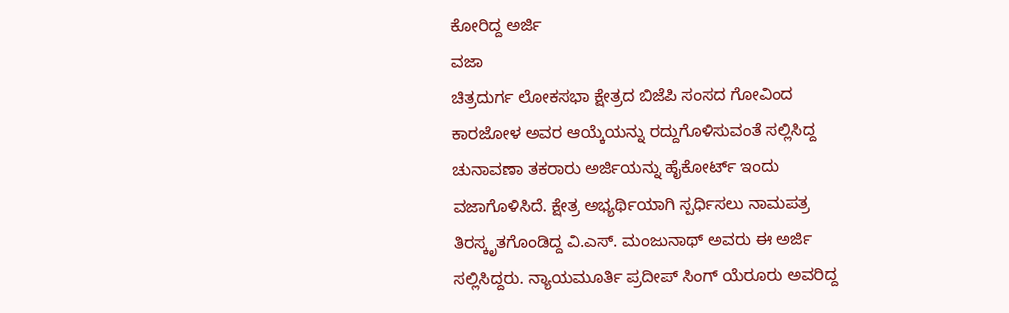ಕೋರಿದ್ದ ಅರ್ಜಿ
ವಜಾ
ಚಿತ್ರದುರ್ಗ ಲೋಕಸಭಾ ಕ್ಷೇತ್ರದ ಬಿಜೆಪಿ ಸಂಸದ ಗೋವಿಂದ
ಕಾರಜೋಳ ಅವರ ಆಯ್ಕೆಯನ್ನು ರದ್ದುಗೊಳಿಸುವಂತೆ ಸಲ್ಲಿಸಿದ್ದ
ಚುನಾವಣಾ ತಕರಾರು ಅರ್ಜಿಯನ್ನು ಹೈಕೋರ್ಟ್ ಇಂದು
ವಜಾಗೊಳಿಸಿದೆ. ಕ್ಷೇತ್ರ ಅಭ್ಯರ್ಥಿಯಾಗಿ ಸ್ಪರ್ಧಿಸಲು ನಾಮಪತ್ರ
ತಿರಸ್ಕೃತಗೊಂಡಿದ್ದ ವಿ.ಎಸ್. ಮಂಜುನಾಥ್ ಅವರು ಈ ಅರ್ಜಿ
ಸಲ್ಲಿಸಿದ್ದರು. ನ್ಯಾಯಮೂರ್ತಿ ಪ್ರದೀಪ್ ಸಿಂಗ್ ಯೆರೂರು ಅವರಿದ್ದ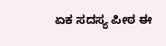ಏಕ ಸದಸ್ಯ ಪೀಠ ಈ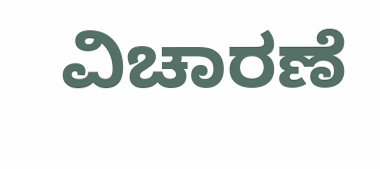ವಿಚಾರಣೆ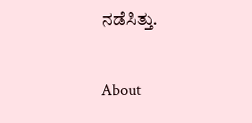ನಡೆಸಿತ್ತು.

About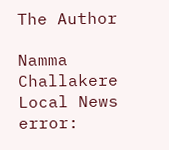The Author

Namma Challakere Local News
error: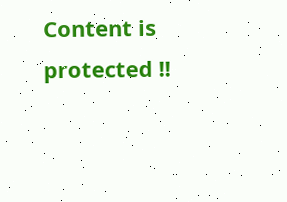Content is protected !!